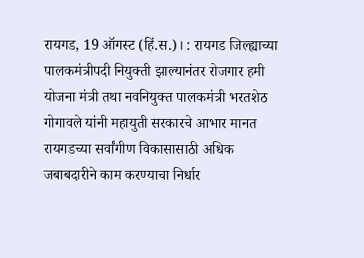रायगड, 19 ऑगस्ट (हिं.स.)। : रायगड जिल्ह्याच्या पालकमंत्रीपदी नियुक्ती झाल्यानंतर रोजगार हमी योजना मंत्री तथा नवनियुक्त पालकमंत्री भरतशेठ गोगावले यांनी महायुती सरकारचे आभार मानत रायगडच्या सर्वांगीण विकासासाठी अधिक जबाबदारीने काम करण्याचा निर्धार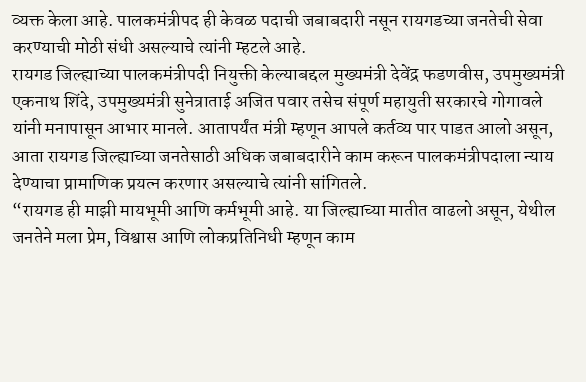व्यक्त केला आहे. पालकमंत्रीपद ही केवळ पदाची जबाबदारी नसून रायगडच्या जनतेची सेवा करण्याची मोठी संधी असल्याचे त्यांनी म्हटले आहे.
रायगड जिल्ह्याच्या पालकमंत्रीपदी नियुक्ती केल्याबद्दल मुख्यमंत्री देवेंद्र फडणवीस, उपमुख्यमंत्री एकनाथ शिंदे, उपमुख्यमंत्री सुनेत्राताई अजित पवार तसेच संपूर्ण महायुती सरकारचे गोगावले यांनी मनापासून आभार मानले. आतापर्यंत मंत्री म्हणून आपले कर्तव्य पार पाडत आलो असून, आता रायगड जिल्ह्याच्या जनतेसाठी अधिक जबाबदारीने काम करून पालकमंत्रीपदाला न्याय देण्याचा प्रामाणिक प्रयत्न करणार असल्याचे त्यांनी सांगितले.
“रायगड ही माझी मायभूमी आणि कर्मभूमी आहे. या जिल्ह्याच्या मातीत वाढलो असून, येथील जनतेने मला प्रेम, विश्वास आणि लोकप्रतिनिधी म्हणून काम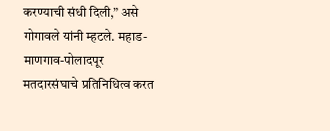करण्याची संधी दिली,” असे गोगावले यांनी म्हटले. महाड-माणगाव-पोलादपूर मतदारसंघाचे प्रतिनिधित्व करत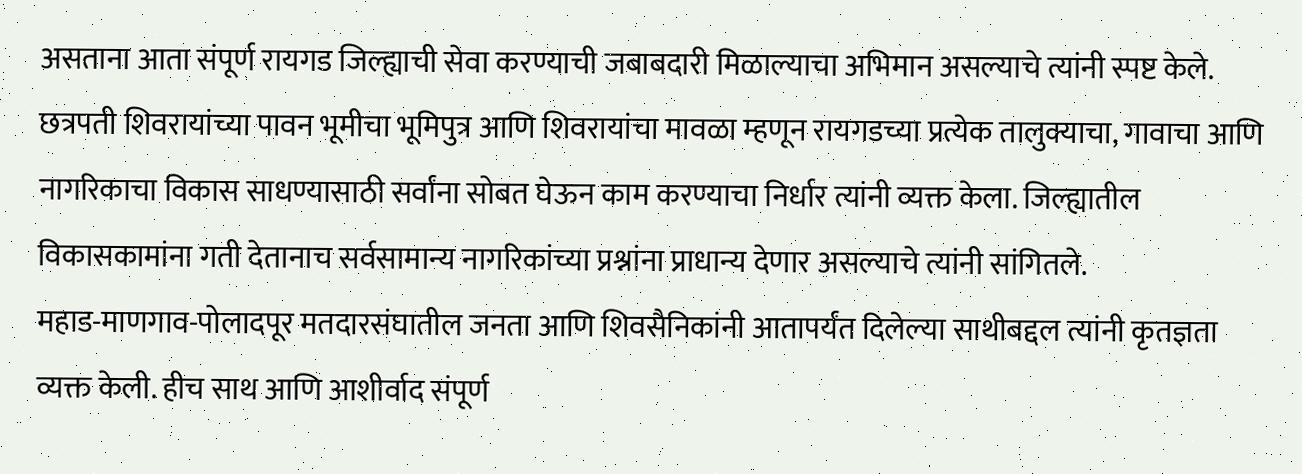असताना आता संपूर्ण रायगड जिल्ह्याची सेवा करण्याची जबाबदारी मिळाल्याचा अभिमान असल्याचे त्यांनी स्पष्ट केले.
छत्रपती शिवरायांच्या पावन भूमीचा भूमिपुत्र आणि शिवरायांचा मावळा म्हणून रायगडच्या प्रत्येक तालुक्याचा, गावाचा आणि नागरिकाचा विकास साधण्यासाठी सर्वांना सोबत घेऊन काम करण्याचा निर्धार त्यांनी व्यक्त केला. जिल्ह्यातील विकासकामांना गती देतानाच सर्वसामान्य नागरिकांच्या प्रश्नांना प्राधान्य देणार असल्याचे त्यांनी सांगितले.
महाड-माणगाव-पोलादपूर मतदारसंघातील जनता आणि शिवसैनिकांनी आतापर्यंत दिलेल्या साथीबद्दल त्यांनी कृतज्ञता व्यक्त केली. हीच साथ आणि आशीर्वाद संपूर्ण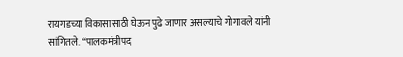रायगडच्या विकासासाठी घेऊन पुढे जाणार असल्याचे गोगावले यांनी सांगितले. “पालकमंत्रीपद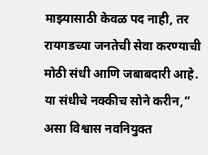माझ्यासाठी केवळ पद नाही, तर रायगडच्या जनतेची सेवा करण्याची मोठी संधी आणि जबाबदारी आहे. या संधीचे नक्कीच सोने करीन,” असा विश्वास नवनियुक्त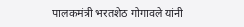पालकमंत्री भरतशेठ गोगावले यांनी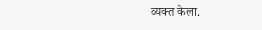व्यक्त केला.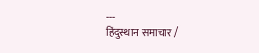---
हिंदुस्थान समाचार /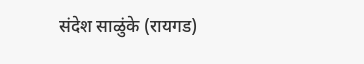संदेश साळुंके (रायगड)